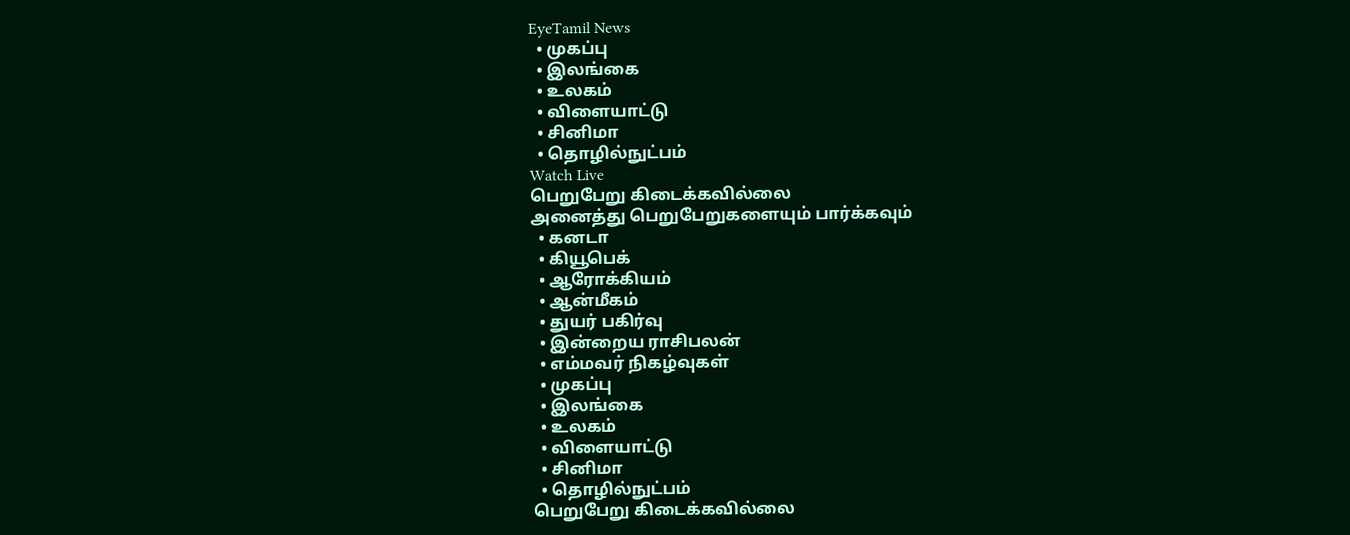EyeTamil News
  • முகப்பு
  • இலங்கை
  • உலகம்
  • விளையாட்டு
  • சினிமா
  • தொழில்நுட்பம்
Watch Live
பெறுபேறு கிடைக்கவில்லை
அனைத்து பெறுபேறுகளையும் பார்க்கவும்
  • கனடா
  • கியூபெக்
  • ஆரோக்கியம்
  • ஆன்மீகம்
  • துயர் பகிர்வு
  • இன்றைய ராசிபலன்
  • எம்மவர் நிகழ்வுகள்
  • முகப்பு
  • இலங்கை
  • உலகம்
  • விளையாட்டு
  • சினிமா
  • தொழில்நுட்பம்
பெறுபேறு கிடைக்கவில்லை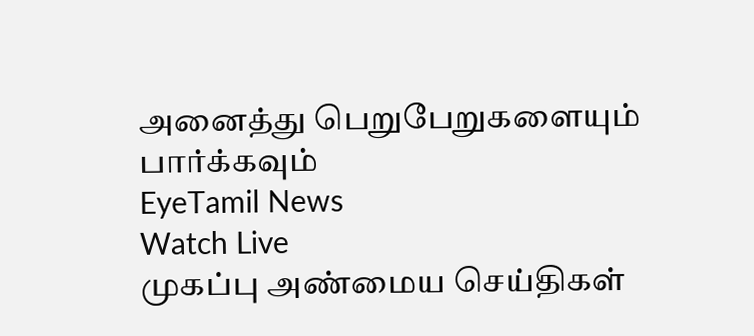அனைத்து பெறுபேறுகளையும் பார்க்கவும்
EyeTamil News
Watch Live
முகப்பு அண்மைய செய்திகள்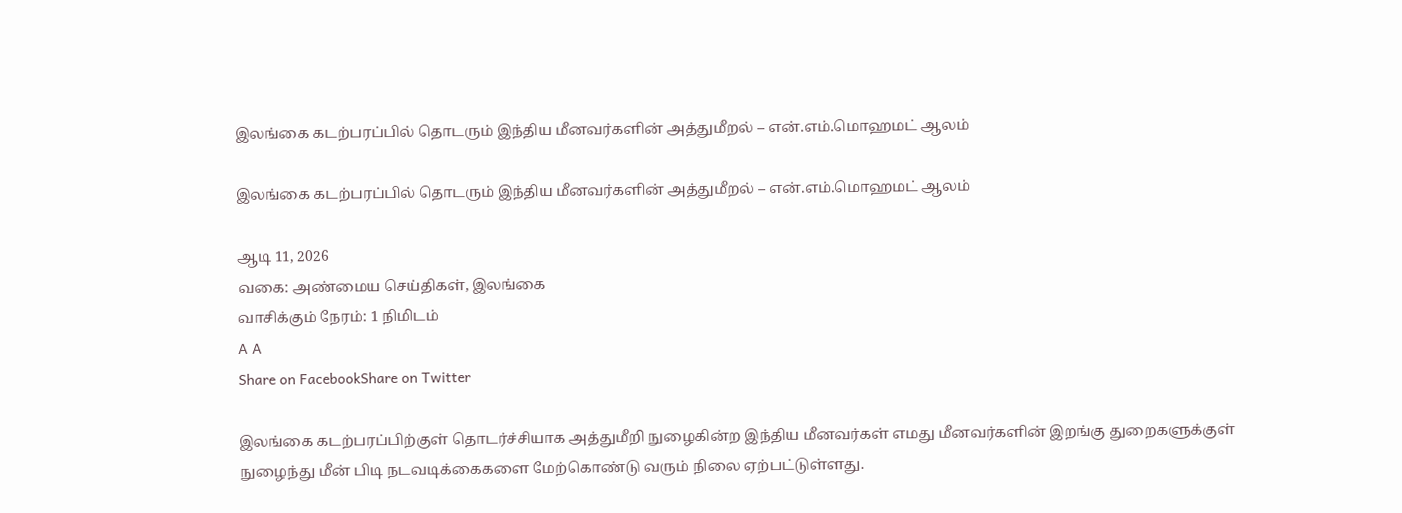இலங்கை கடற்பரப்பில் தொடரும் இந்திய மீனவர்களின் அத்துமீறல் – என்.எம்.மொஹமட் ஆலம்

இலங்கை கடற்பரப்பில் தொடரும் இந்திய மீனவர்களின் அத்துமீறல் – என்.எம்.மொஹமட் ஆலம்

ஆடி 11, 2026
வகை: அண்மைய செய்திகள், இலங்கை
வாசிக்கும் நேரம்: 1 நிமிடம்
A A
Share on FacebookShare on Twitter

இலங்கை கடற்பரப்பிற்குள் தொடர்ச்சியாக அத்துமீறி நுழைகின்ற இந்திய மீனவர்கள் எமது மீனவர்களின் இறங்கு துறைகளுக்குள் நுழைந்து மீன் பிடி நடவடிக்கைகளை மேற்கொண்டு வரும் நிலை ஏற்பட்டுள்ளது.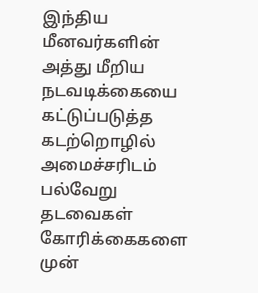இந்திய மீனவர்களின் அத்து மீறிய நடவடிக்கையை கட்டுப்படுத்த கடற்றொழில் அமைச்சரிடம் பல்வேறு தடவைகள் கோரிக்கைகளை முன்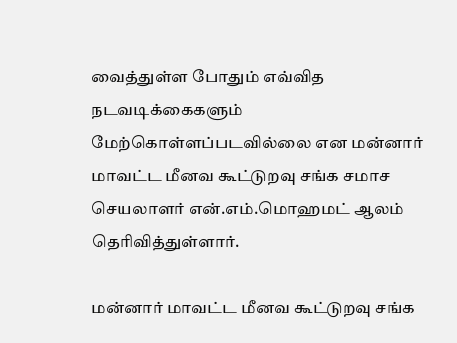வைத்துள்ள போதும் எவ்வித நடவடிக்கைகளும் மேற்கொள்ளப்படவில்லை என மன்னார் மாவட்ட மீனவ கூட்டுறவு சங்க சமாச செயலாளர் என்.எம்.மொஹமட் ஆலம் தெரிவித்துள்ளார்.

மன்னார் மாவட்ட மீனவ கூட்டுறவு சங்க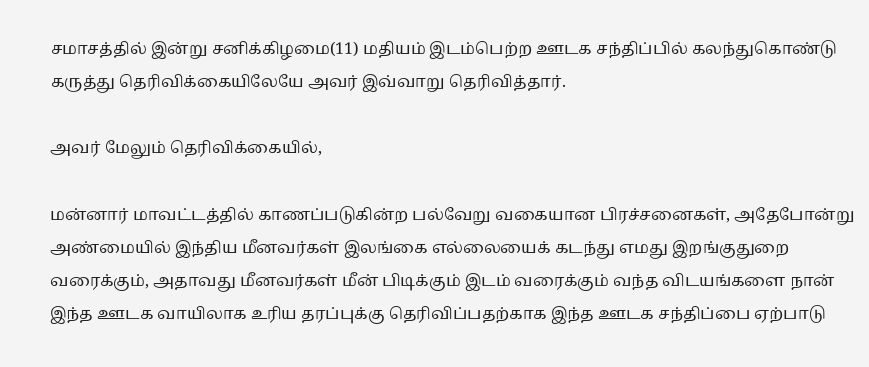சமாசத்தில் இன்று சனிக்கிழமை(11) மதியம் இடம்பெற்ற ஊடக சந்திப்பில் கலந்துகொண்டு கருத்து தெரிவிக்கையிலேயே அவர் இவ்வாறு தெரிவித்தார்.

அவர் மேலும் தெரிவிக்கையில்,

மன்னார் மாவட்டத்தில் காணப்படுகின்ற பல்வேறு வகையான பிரச்சனைகள், அதேபோன்று அண்மையில் இந்திய மீனவர்கள் இலங்கை எல்லையைக் கடந்து எமது இறங்குதுறை வரைக்கும், அதாவது மீனவர்கள் மீன் பிடிக்கும் இடம் வரைக்கும் வந்த விடயங்களை நான் இந்த ஊடக வாயிலாக உரிய தரப்புக்கு தெரிவிப்பதற்காக இந்த ஊடக சந்திப்பை ஏற்பாடு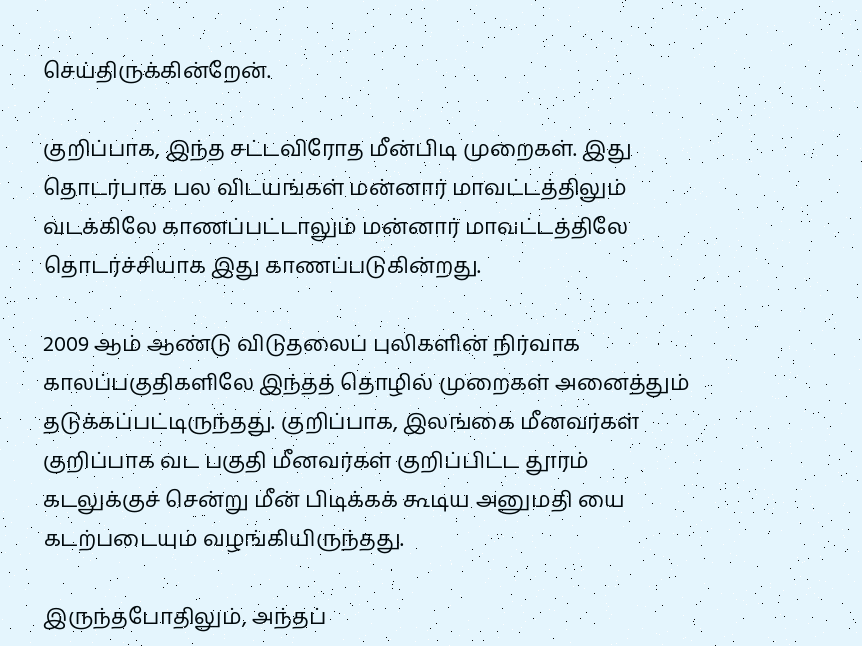செய்திருக்கின்றேன்.

குறிப்பாக, இந்த சட்டவிரோத மீன்பிடி முறைகள். இது தொடர்பாக பல விடயங்கள் மன்னார் மாவட்டத்திலும் வடக்கிலே காணப்பட்டாலும் மன்னார் மாவட்டத்திலே தொடர்ச்சியாக இது காணப்படுகின்றது.

2009 ஆம் ஆண்டு விடுதலைப் புலிகளின் நிர்வாக காலப்பகுதிகளிலே இந்தத் தொழில் முறைகள் அனைத்தும் தடுக்கப்பட்டிருந்தது. குறிப்பாக, இலங்கை மீனவர்கள் குறிப்பாக வட பகுதி மீனவர்கள் குறிப்பிட்ட தூரம் கடலுக்குச் சென்று மீன் பிடிக்கக் கூடிய அனுமதி யை கடற்படையும் வழங்கியிருந்தது.

இருந்தபோதிலும், அந்தப்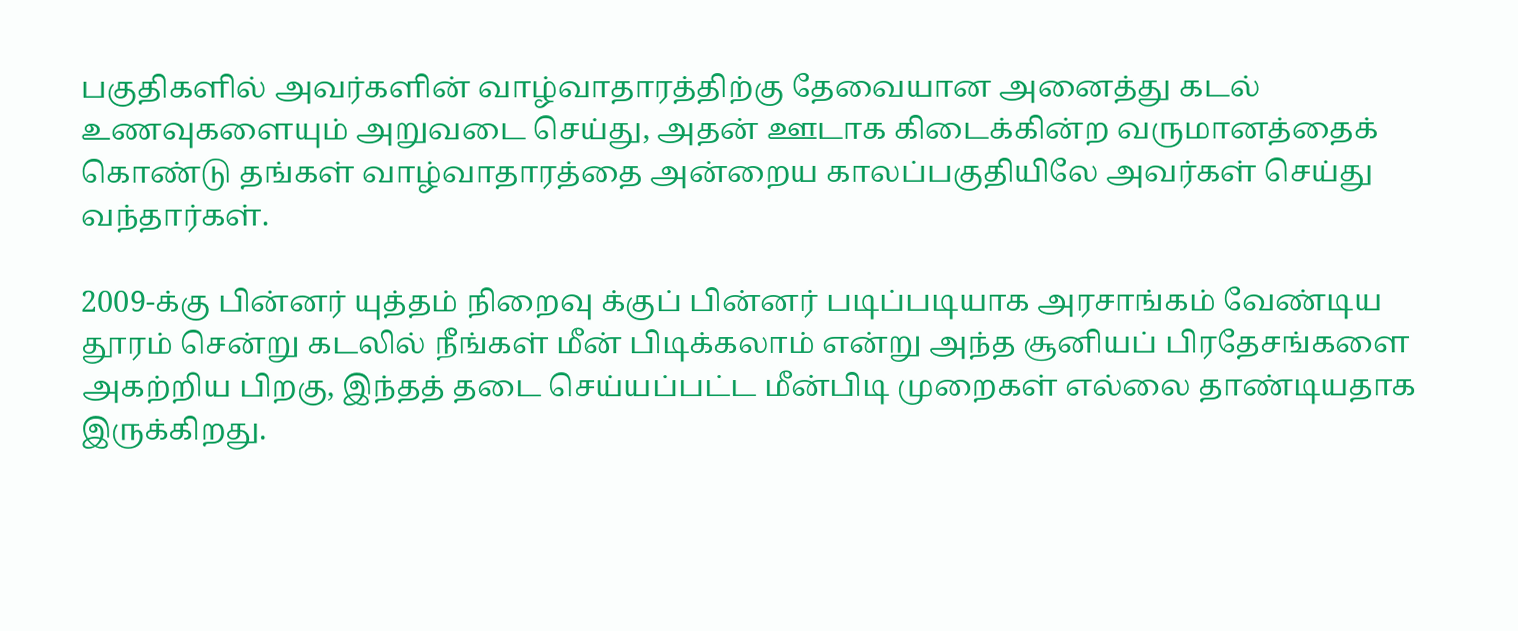பகுதிகளில் அவர்களின் வாழ்வாதாரத்திற்கு தேவையான அனைத்து கடல் உணவுகளையும் அறுவடை செய்து, அதன் ஊடாக கிடைக்கின்ற வருமானத்தைக் கொண்டு தங்கள் வாழ்வாதாரத்தை அன்றைய காலப்பகுதியிலே அவர்கள் செய்து வந்தார்கள்.

2009-க்கு பின்னர் யுத்தம் நிறைவு க்குப் பின்னர் படிப்படியாக அரசாங்கம் வேண்டிய தூரம் சென்று கடலில் நீங்கள் மீன் பிடிக்கலாம் என்று அந்த சூனியப் பிரதேசங்களை அகற்றிய பிறகு, இந்தத் தடை செய்யப்பட்ட மீன்பிடி முறைகள் எல்லை தாண்டியதாக இருக்கிறது.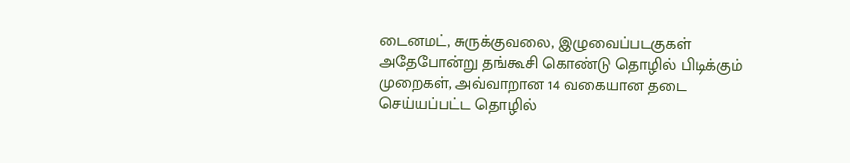டைனமட், சுருக்குவலை, இழுவைப்படகுகள் அதேபோன்று தங்கூசி கொண்டு தொழில் பிடிக்கும் முறைகள், அவ்வாறான 14 வகையான தடை செய்யப்பட்ட தொழில்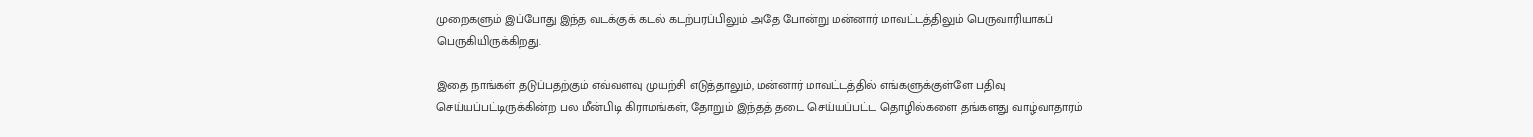முறைகளும் இப்போது இந்த வடக்குக் கடல் கடற்பரப்பிலும் அதே போன்று மன்னார் மாவட்டத்திலும் பெருவாரியாகப் பெருகியிருக்கிறது.

இதை நாங்கள் தடுப்பதற்கும் எவ்வளவு முயற்சி எடுத்தாலும், மன்னார் மாவட்டத்தில் எங்களுக்குள்ளே பதிவு செய்யப்பட்டிருக்கின்ற பல மீன்பிடி கிராமங்கள், தோறும் இந்தத் தடை செய்யப்பட்ட தொழில்களை தங்களது வாழ்வாதாரம்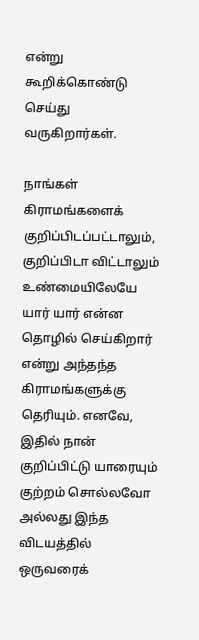என்று கூறிக்கொண்டு செய்து வருகிறார்கள்.

நாங்கள் கிராமங்களைக் குறிப்பிடப்பட்டாலும், குறிப்பிடா விட்டாலும் உண்மையிலேயே யார் யார் என்ன தொழில் செய்கிறார் என்று அந்தந்த கிராமங்களுக்கு தெரியும். எனவே, இதில் நான் குறிப்பிட்டு யாரையும் குற்றம் சொல்லவோ அல்லது இந்த விடயத்தில் ஒருவரைக்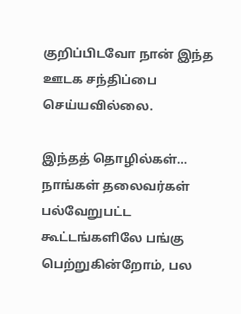குறிப்பிடவோ நான் இந்த ஊடக சந்திப்பை செய்யவில்லை.

இந்தத் தொழில்கள்… நாங்கள் தலைவர்கள் பல்வேறுபட்ட கூட்டங்களிலே பங்கு பெற்றுகின்றோம், பல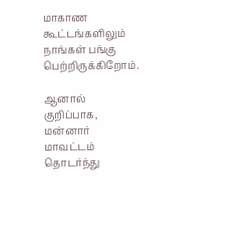மாகாண கூட்டங்களிலும் நாங்கள் பங்கு பெற்றிருக்கிறோம்.

ஆனால் குறிப்பாக, மன்னார் மாவட்டம் தொடர்ந்து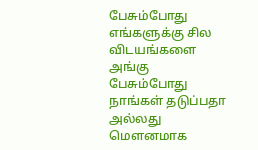பேசும்போது எங்களுக்கு சில விடயங்களை அங்கு பேசும்போது நாங்கள் தடுப்பதா அல்லது மௌனமாக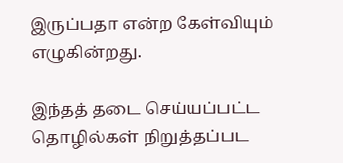இருப்பதா என்ற கேள்வியும் எழுகின்றது.

இந்தத் தடை செய்யப்பட்ட தொழில்கள் நிறுத்தப்பட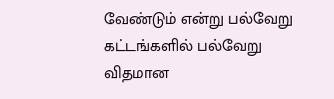வேண்டும் என்று பல்வேறு கட்டங்களில் பல்வேறு விதமான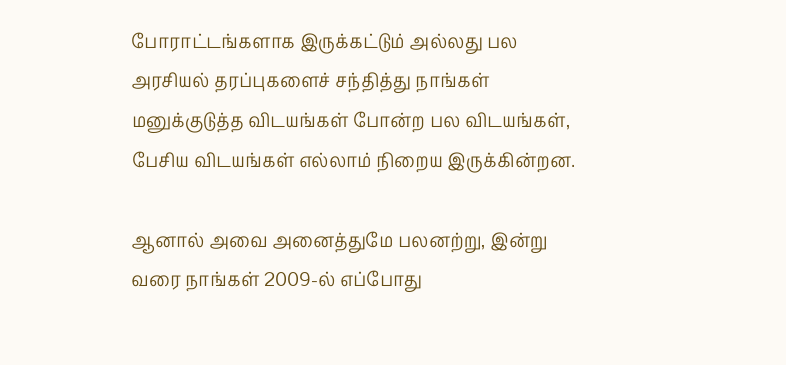போராட்டங்களாக இருக்கட்டும் அல்லது பல அரசியல் தரப்புகளைச் சந்தித்து நாங்கள் மனுக்குடுத்த விடயங்கள் போன்ற பல விடயங்கள், பேசிய விடயங்கள் எல்லாம் நிறைய இருக்கின்றன.

ஆனால் அவை அனைத்துமே பலனற்று, இன்று வரை நாங்கள் 2009-ல் எப்போது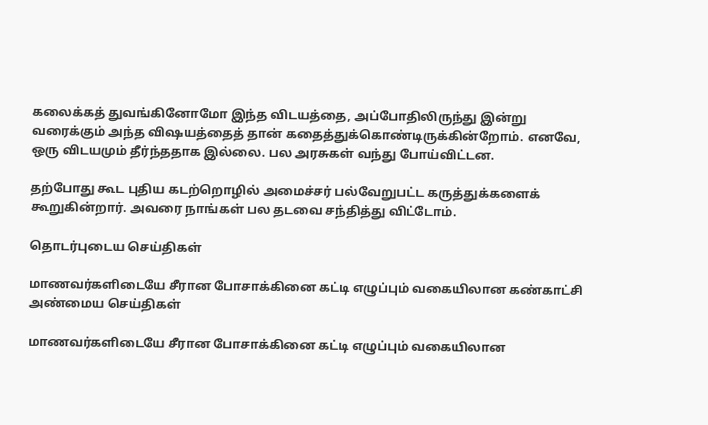கலைக்கத் துவங்கினோமோ இந்த விடயத்தை, அப்போதிலிருந்து இன்று வரைக்கும் அந்த விஷயத்தைத் தான் கதைத்துக்கொண்டிருக்கின்றோம். எனவே, ஒரு விடயமும் தீர்ந்ததாக இல்லை. பல அரசுகள் வந்து போய்விட்டன.

தற்போது கூட புதிய கடற்றொழில் அமைச்சர் பல்வேறுபட்ட கருத்துக்களைக் கூறுகின்றார். அவரை நாங்கள் பல தடவை சந்தித்து விட்டோம்.

தொடர்புடைய செய்திகள்

மாணவர்களிடையே சீரான போசாக்கினை கட்டி எழுப்பும் வகையிலான கண்காட்சி
அண்மைய செய்திகள்

மாணவர்களிடையே சீரான போசாக்கினை கட்டி எழுப்பும் வகையிலான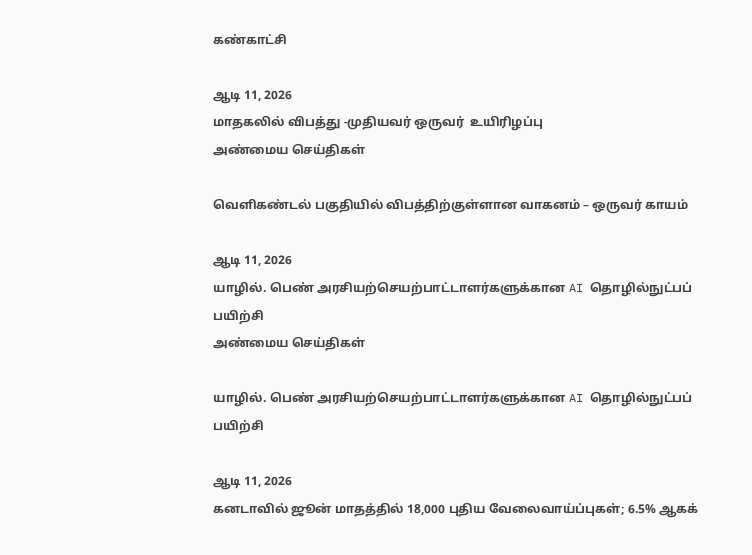கண்காட்சி

ஆடி 11, 2026
மாதகலில் விபத்து -முதியவர் ஒருவர்  உயிரிழப்பு
அண்மைய செய்திகள்

வெளிகண்டல் பகுதியில் விபத்திற்குள்ளான வாகனம் – ஒருவர் காயம்

ஆடி 11, 2026
யாழில். பெண் அரசியற்செயற்பாட்டாளர்களுக்கான AI தொழில்நுட்பப் பயிற்சி
அண்மைய செய்திகள்

யாழில். பெண் அரசியற்செயற்பாட்டாளர்களுக்கான AI தொழில்நுட்பப் பயிற்சி

ஆடி 11, 2026
கனடாவில் ஜூன் மாதத்தில் 18,000 புதிய வேலைவாய்ப்புகள்; 6.5% ஆகக்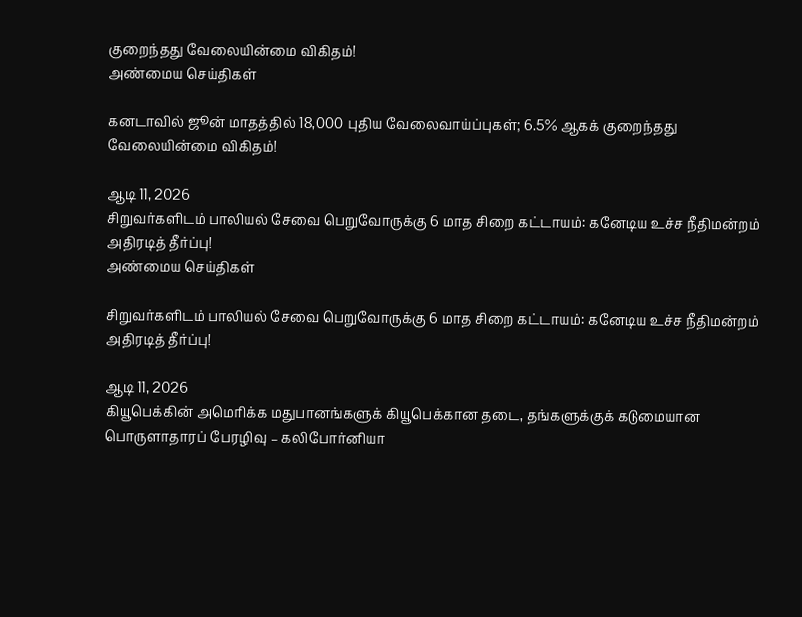குறைந்தது வேலையின்மை விகிதம்!
அண்மைய செய்திகள்

கனடாவில் ஜூன் மாதத்தில் 18,000 புதிய வேலைவாய்ப்புகள்; 6.5% ஆகக் குறைந்தது வேலையின்மை விகிதம்!

ஆடி 11, 2026
சிறுவர்களிடம் பாலியல் சேவை பெறுவோருக்கு 6 மாத சிறை கட்டாயம்: கனேடிய உச்ச நீதிமன்றம் அதிரடித் தீர்ப்பு!
அண்மைய செய்திகள்

சிறுவர்களிடம் பாலியல் சேவை பெறுவோருக்கு 6 மாத சிறை கட்டாயம்: கனேடிய உச்ச நீதிமன்றம் அதிரடித் தீர்ப்பு!

ஆடி 11, 2026
கியூபெக்கின் அமெரிக்க மதுபானங்களுக் கியூபெக்கான தடை, தங்களுக்குக் கடுமையான பொருளாதாரப் பேரழிவு – கலிபோர்னியா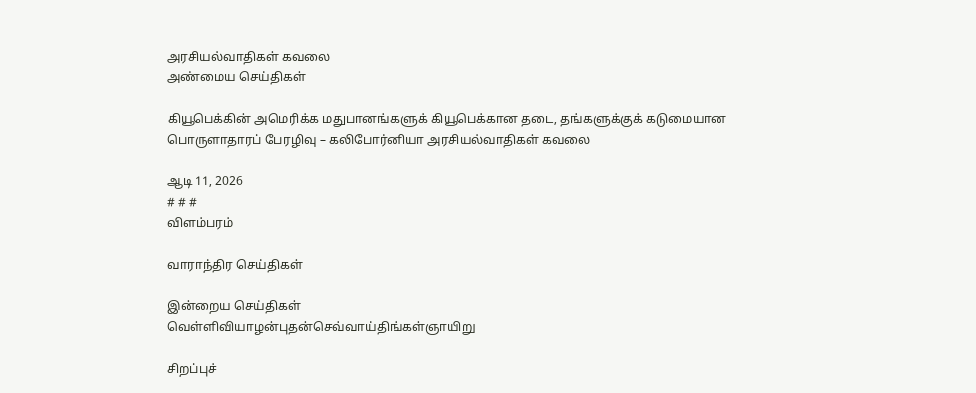அரசியல்வாதிகள் கவலை
அண்மைய செய்திகள்

கியூபெக்கின் அமெரிக்க மதுபானங்களுக் கியூபெக்கான தடை, தங்களுக்குக் கடுமையான பொருளாதாரப் பேரழிவு – கலிபோர்னியா அரசியல்வாதிகள் கவலை

ஆடி 11, 2026
# # #
விளம்பரம்

வாராந்திர செய்திகள்

இன்றைய செய்திகள்
வெள்ளிவியாழன்புதன்செவ்வாய்திங்கள்ஞாயிறு

சிறப்புச்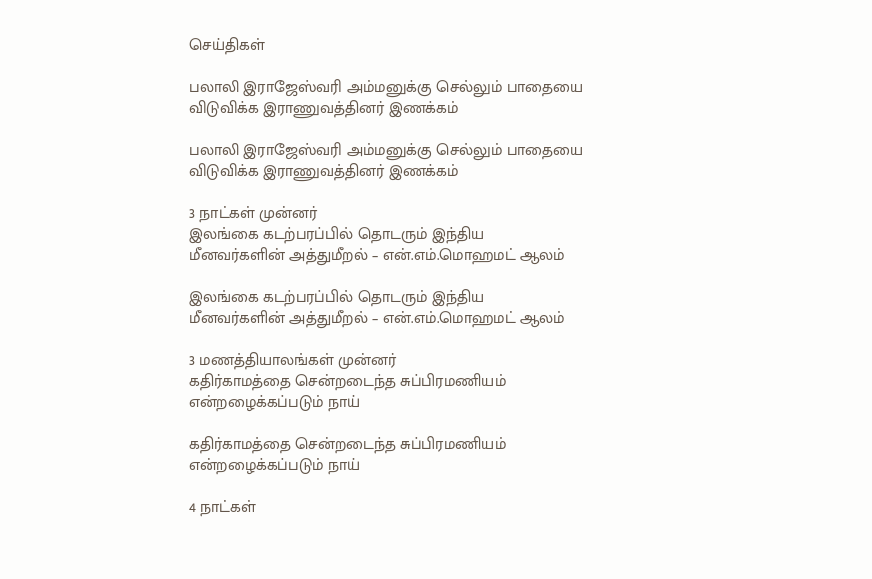செய்திகள்

பலாலி இராஜேஸ்வரி அம்மனுக்கு செல்லும் பாதையை விடுவிக்க இராணுவத்தினர் இணக்கம்

பலாலி இராஜேஸ்வரி அம்மனுக்கு செல்லும் பாதையை விடுவிக்க இராணுவத்தினர் இணக்கம்

3 நாட்கள் முன்னர்
இலங்கை கடற்பரப்பில் தொடரும் இந்திய மீனவர்களின் அத்துமீறல் – என்.எம்.மொஹமட் ஆலம்

இலங்கை கடற்பரப்பில் தொடரும் இந்திய மீனவர்களின் அத்துமீறல் – என்.எம்.மொஹமட் ஆலம்

3 மணத்தியாலங்கள் முன்னர்
கதிர்காமத்தை சென்றடைந்த சுப்பிரமணியம் என்றழைக்கப்படும் நாய்

கதிர்காமத்தை சென்றடைந்த சுப்பிரமணியம் என்றழைக்கப்படும் நாய்

4 நாட்கள்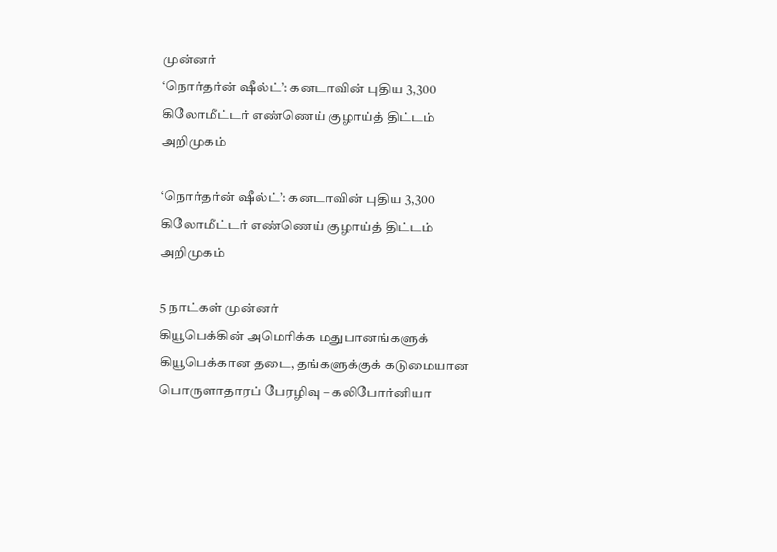முன்னர்
‘நொர்தர்ன் ஷீல்ட்’: கனடாவின் புதிய 3,300 கிலோமீட்டர் எண்ணெய் குழாய்த் திட்டம் அறிமுகம்

‘நொர்தர்ன் ஷீல்ட்’: கனடாவின் புதிய 3,300 கிலோமீட்டர் எண்ணெய் குழாய்த் திட்டம் அறிமுகம்

5 நாட்கள் முன்னர்
கியூபெக்கின் அமெரிக்க மதுபானங்களுக் கியூபெக்கான தடை, தங்களுக்குக் கடுமையான பொருளாதாரப் பேரழிவு – கலிபோர்னியா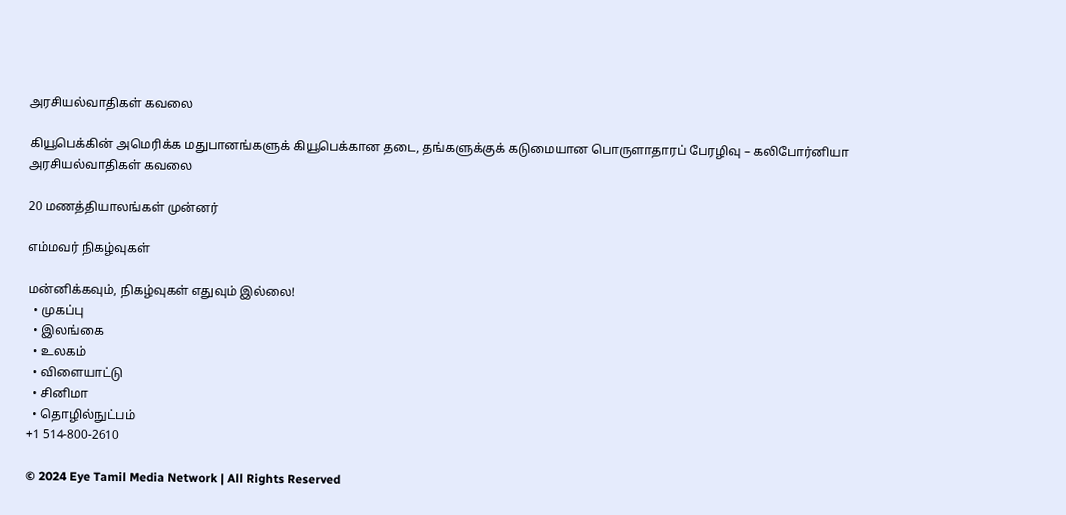அரசியல்வாதிகள் கவலை

கியூபெக்கின் அமெரிக்க மதுபானங்களுக் கியூபெக்கான தடை, தங்களுக்குக் கடுமையான பொருளாதாரப் பேரழிவு – கலிபோர்னியா அரசியல்வாதிகள் கவலை

20 மணத்தியாலங்கள் முன்னர்

எம்மவர் நிகழ்வுகள்

மன்னிக்கவும், நிகழ்வுகள் எதுவும் இல்லை!
  • முகப்பு
  • இலங்கை
  • உலகம்
  • விளையாட்டு
  • சினிமா
  • தொழில்நுட்பம்
+1 514-800-2610

© 2024 Eye Tamil Media Network | All Rights Reserved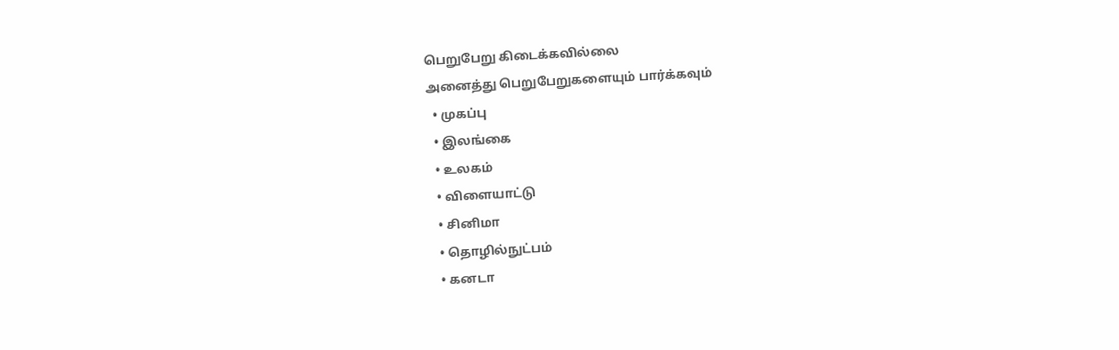பெறுபேறு கிடைக்கவில்லை
அனைத்து பெறுபேறுகளையும் பார்க்கவும்
  • முகப்பு
  • இலங்கை
  • உலகம்
  • விளையாட்டு
  • சினிமா
  • தொழில்நுட்பம்
  • கனடா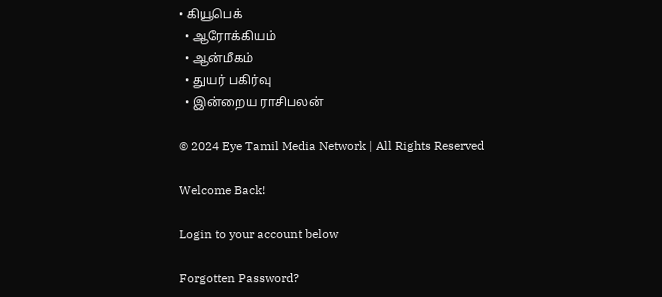• கியூபெக்
  • ஆரோக்கியம்
  • ஆன்மீகம்
  • துயர் பகிர்வு
  • இன்றைய ராசிபலன்

© 2024 Eye Tamil Media Network | All Rights Reserved

Welcome Back!

Login to your account below

Forgotten Password?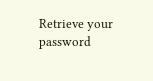Retrieve your password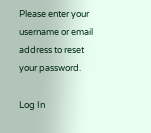Please enter your username or email address to reset your password.

Log In